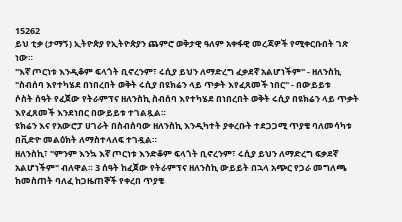15262
ይህ ቲቃ (ታማኝ) ኢትዮጵያ የኢትዮጵያን ጨምሮ ወቅታዊ ዓለም አቀፋዊ መረጃዎች የሚቀርቡበት ገጽ ነው።
"እኛ ጦርነቱ እንዲቆም ፍላጎት ቢኖረንም፣ ሩሲያ ይህን ለማድረግ ፈቃደኛ አልሆነችም" - ዘለንስኪ
"ስብሰባ እየተካሄደ በነበረበት ወቅት ሩሲያ በዩክሬን ላይ ጥቃት እየፈጸመች ነበር" - በውይይቱ
ሶስት ሰዓት የፈጀው የትራምፕና ዘለንስኪ ስብሰባ እየተካሄደ በነበረበት ወቅት ሩሲያ በዩክሬን ላይ ጥቃት እየፈጸመች እንደነበር በውይይቱ ተገልጿል።
ዩክሬን እና የአውሮፓ ሀገራት በስብሰባው ዘለንስኪ እንዲካተት ያቀረቡት ተደጋጋሚ ጥያቄ ባለመሳካቱ በቪድዮ መልዕክት ለማስተላለፍ ተገዷል።
ዘለንስኪ፣ "ምንም እንኳ እኛ ጦርነቱ እንድቆም ፍላጎት ቢኖረንም፣ ሩሲያ ይህን ለማድረግ ፍቃደኛ አልሆነችም" ብለዋል። 3 ሰዓት ከፈጀው የትራምፕና ዘለንስኪ ውይይት በኋላ አጭር የጋራ መግለጫ ከመስጠት ባለፈ ከጋዜጠኞች የቀረበ ጥያቄ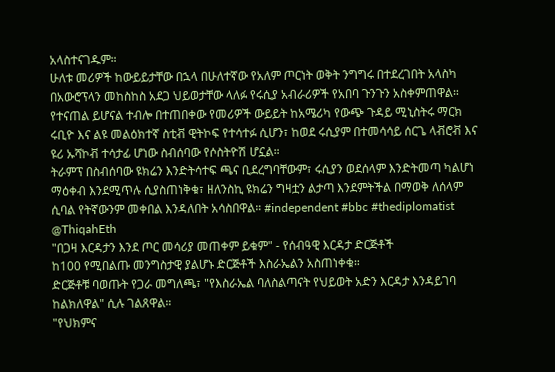አላስተናገዱም።
ሁለቱ መሪዎች ከውይይታቸው በኋላ በሁለተኛው የአለም ጦርነት ወቅት ንግግሩ በተደረገበት አላስካ በአውሮፕላን መከስከስ አደጋ ህይወታቸው ላለፉ የሩሲያ አብራሪዎች የአበባ ጉንጉን አስቀምጠዋል።
የተናጠል ይሆናል ተብሎ በተጠበቀው የመሪዎች ውይይት ከአሜሪካ የውጭ ጉዳይ ሚኒስትሩ ማርክ ሩቢዮ እና ልዩ መልዕክተኛ ስቲቭ ዊትኮፍ የተሳተፉ ሲሆን፣ ከወደ ሩሲያም በተመሳሳይ ሰርጌ ላቭሮቭ እና ዩሪ ኡሻኮቭ ተሳታፊ ሆነው ስብሰባው የሶስትዮሽ ሆኗል።
ትራምፕ በስብሰባው ዩክሬን እንድትሳተፍ ጫና ቢደረግባቸውም፣ ሩሲያን ወደሰላም እንድትመጣ ካልሆነ ማዕቀብ እንደሚጥሉ ሲያስጠነቅቁ፣ ዘለንስኪ ዩክሬን ግዛቷን ልታጣ እንደምትችል በማወቅ ለሰላም ሲባል የትኛውንም መቀበል እንዳለበት አሳስበዋል። #independent #bbc #thediplomatist
@ThiqahEth
"በጋዛ እርዳታን እንደ ጦር መሳሪያ መጠቀም ይቁም" - የሰብዓዊ እርዳታ ድርጅቶች
ከ100 የሚበልጡ መንግስታዊ ያልሆኑ ድርጅቶች እስራኤልን አስጠነቀቁ።
ድርጅቶቹ ባወጡት የጋራ መግለጫ፣ "የእስራኤል ባለስልጣናት የህይወት አድን እርዳታ እንዳይገባ ከልክለዋል" ሲሉ ገልጸዋል።
"የህክምና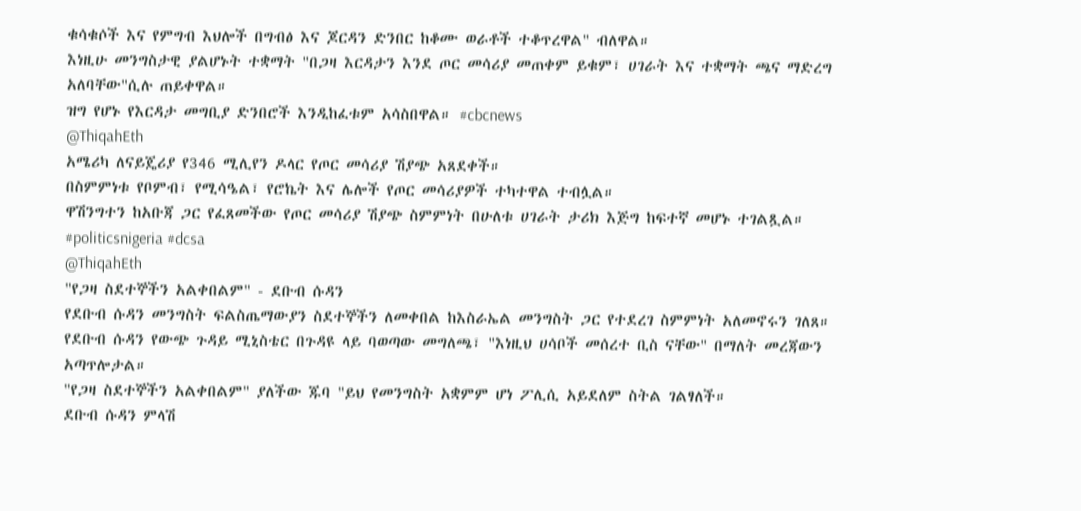ቁሳቁሶች እና የምግብ እህሎች በግብፅ እና ጆርዳን ድንበር ከቆሙ ወራቶች ተቆጥረዋል" ብለዋል።
እነዚሁ መንግስታዊ ያልሆኑት ተቋማት "በጋዛ እርዳታን እንደ ጦር መሳሪያ መጠቀም ይቁም፣ ሀገራት እና ተቋማት ጫና ማድረግ አለባቸው"ሲሉ ጠይቀዋል።
ዝግ የሆኑ የእርዳታ መግቢያ ድንበሮች እንዲከፈቱም አሳስበዋል። #cbcnews
@ThiqahEth
አሜሪካ ለናይጄሪያ የ346 ሚሊየን ዶላር የጦር መሳሪያ ሽያጭ አጸደቀች።
በስምምነቱ የቦምብ፣ የሚሳዔል፣ የሮኬት እና ሌሎች የጦር መሳሪያዎች ተካተዋል ተብሏል።
ዋሽንግተን ከአቡጃ ጋር የፈጸመችው የጦር መሳሪያ ሽያጭ ስምምነት በሁለቱ ሀገራት ታሪክ እጅግ ከፍተኛ መሆኑ ተገልጿል። #politicsnigeria #dcsa
@ThiqahEth
"የጋዛ ስደተኞችን አልቀበልም" - ደቡብ ሱዳን
የደቡብ ሱዳን መንግስት ፍልስጤማውያን ስደተኞችን ለመቀበል ከእስራኤል መንግስት ጋር የተደረገ ስምምነት አለመኖሩን ገለጸ።
የደቡብ ሱዳን የውጭ ጉዳይ ሚኒስቴር በጉዳዩ ላይ ባወጣው መግለጫ፣ "እነዚህ ሀሳቦች መሰረተ ቢስ ናቸው" በማለት መረጃውን አጣጥሎታል።
"የጋዛ ስደተኞችን አልቀበልም" ያለችው ጁባ "ይህ የመንግስት አቋምም ሆነ ፖሊሲ አይደለም ስትል ገልፃለች።
ደቡብ ሱዳን ምላሽ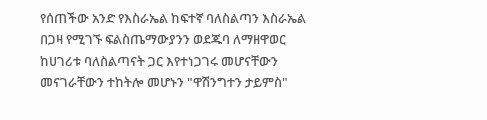የሰጠችው አንድ የእስራኤል ከፍተኛ ባለስልጣን እስራኤል በጋዛ የሚገኙ ፍልስጤማውያንን ወደጁባ ለማዘዋወር ከሀገሪቱ ባለስልጣናት ጋር እየተነጋገሩ መሆናቸውን መናገራቸውን ተከትሎ መሆኑን "ዋሽንግተን ታይምስ"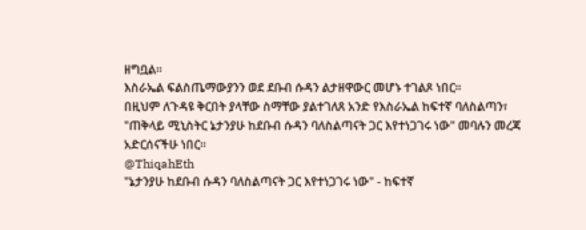ዘግቧል።
እስራኤል ፍልስጤማውያንን ወደ ደቡብ ሱዳን ልታዘዋውር መሆኑ ተገልጾ ነበር።
በዚህም ለጉዳዩ ቅርበት ያላቸው ስማቸው ያልተገለጸ አንድ የእስራኤል ከፍተኛ ባለስልጣን፣ "ጠቅላይ ሚኒስትር ኔታንያሁ ከደቡብ ሱዳን ባለስልጣናት ጋር እየተነጋገሩ ነው" መባሉን መረጃ አድርሰናችሁ ነበር።
@ThiqahEth
"ኔታንያሁ ከደቡብ ሱዳን ባለስልጣናት ጋር እየተነጋገሩ ነው" - ከፍተኛ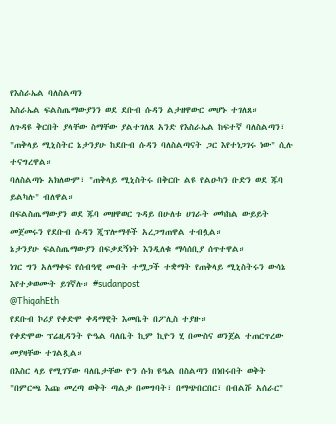የእስራኤል ባለስልጣን
እስራኤል ፍልስጤማውያንን ወደ ደቡብ ሱዳን ልታዘዋውር መሆኑ ተገለጸ።
ለጉዳዩ ቅርበት ያላቸው ስማቸው ያልተገለጸ አንድ የእስራኤል ከፍተኛ ባለስልጣን፣ "ጠቅላይ ሚኒስትር ኔታንያሁ ከደቡብ ሱዳን ባለስልጣናት ጋር እየተነጋገሩ ነው" ሲሉ ተናግረዋል።
ባለስልጣኑ አክለውም፣ "ጠቅላይ ሚኒስትሩ በቅርቡ ልዩ የልዑካን ቡድን ወደ ጁባ ይልካሉ" ብለዋል።
በፍልስጤማውያን ወደ ጁባ መዘዋወር ጉዳይ በሁለቱ ሀገራት መካከል ውይይት መጀመሩን የደቡብ ሱዳን ጂፕሎማቶች አረጋግጠዋል ተብሏል።
ኔታንያሁ ፍልስጤማውያን በፍቃደኝነት እንዲለቁ ማሳሰቢያ ሰጥተዋል።
ነገር ግን አለማቀፍ የሰብዓዊ መብት ተሟጋች ተቋማት የጠቅላይ ሚኒስትሩን ውሳኔ እየተቃወሙት ይገኛሉ። #sudanpost
@ThiqahEth
የደቡብ ኮሪያ የቀድሞ ቀዳማዊት እመቤት በፖሊስ ተያዙ።
የቀድሞው ፕሬዚዳንት ዮዔል ባለቤት ኪም ኪዮን ሂ በሙስና ወንጀል ተጠርጥረው መያዛቸው ተገልጿል።
በእስር ላይ የሚገኘው ባለቤታቸው ዮን ሱክ ዩዔል በስልጣን በነበሩበት ወቅት "በምርጫ እጩ መረጣ ወቅት ጣልቃ በመግባት፣ በማጭበርበር፣ በብልሹ አሰራር"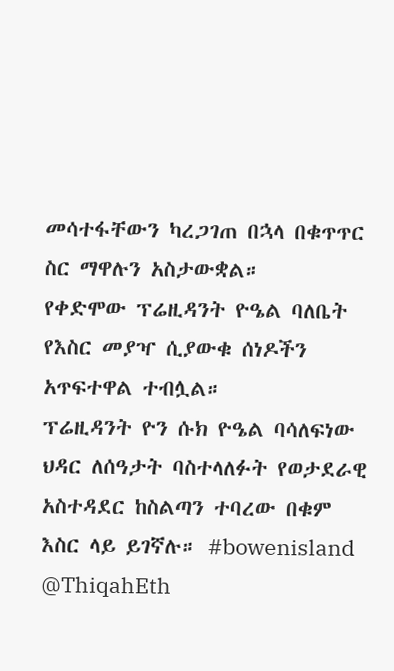መሳተፋቸውን ካረጋገጠ በኋላ በቁጥጥር ስር ማዋሉን አስታውቋል።
የቀድሞው ፕሬዚዳንት ዮዔል ባለቤት የእስር መያዣ ሲያውቁ ሰነዶችን አጥፍተዋል ተብሏል።
ፕሬዚዳንት ዮን ሱክ ዮዔል ባሳለፍነው ህዳር ለሰዓታት ባስተላለፉት የወታደራዊ አስተዳደር ከስልጣን ተባረው በቁም እስር ላይ ይገኛሉ። #bowenisland
@ThiqahEth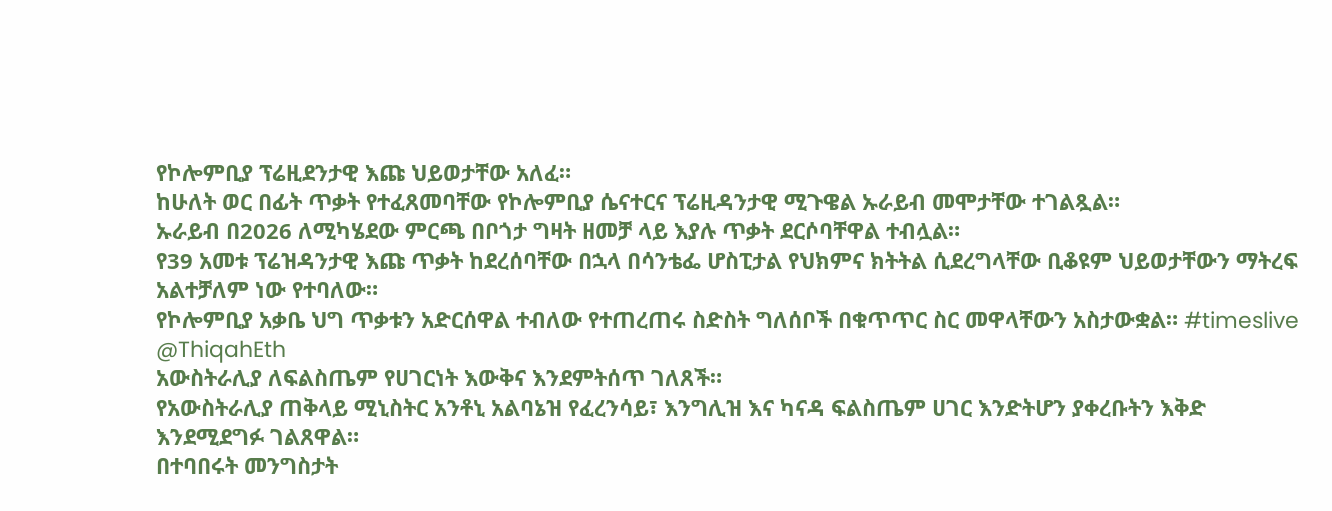የኮሎምቢያ ፕሬዚደንታዊ እጩ ህይወታቸው አለፈ።
ከሁለት ወር በፊት ጥቃት የተፈጸመባቸው የኮሎምቢያ ሴናተርና ፕሬዚዳንታዊ ሚጉዌል ኡራይብ መሞታቸው ተገልጿል።
ኡራይብ በ2026 ለሚካሄደው ምርጫ በቦጎታ ግዛት ዘመቻ ላይ እያሉ ጥቃት ደርሶባቸዋል ተብሏል።
የ39 አመቱ ፕሬዝዳንታዊ እጩ ጥቃት ከደረሰባቸው በኋላ በሳንቴፌ ሆስፒታል የህክምና ክትትል ሲደረግላቸው ቢቆዩም ህይወታቸውን ማትረፍ አልተቻለም ነው የተባለው።
የኮሎምቢያ አቃቤ ህግ ጥቃቱን አድርሰዋል ተብለው የተጠረጠሩ ስድስት ግለሰቦች በቁጥጥር ስር መዋላቸውን አስታውቋል። #timeslive
@ThiqahEth
አውስትራሊያ ለፍልስጤም የሀገርነት እውቅና እንደምትሰጥ ገለጸች።
የአውስትራሊያ ጠቅላይ ሚኒስትር አንቶኒ አልባኔዝ የፈረንሳይ፣ እንግሊዝ እና ካናዳ ፍልስጤም ሀገር እንድትሆን ያቀረቡትን እቅድ እንደሚደግፉ ገልጸዋል።
በተባበሩት መንግስታት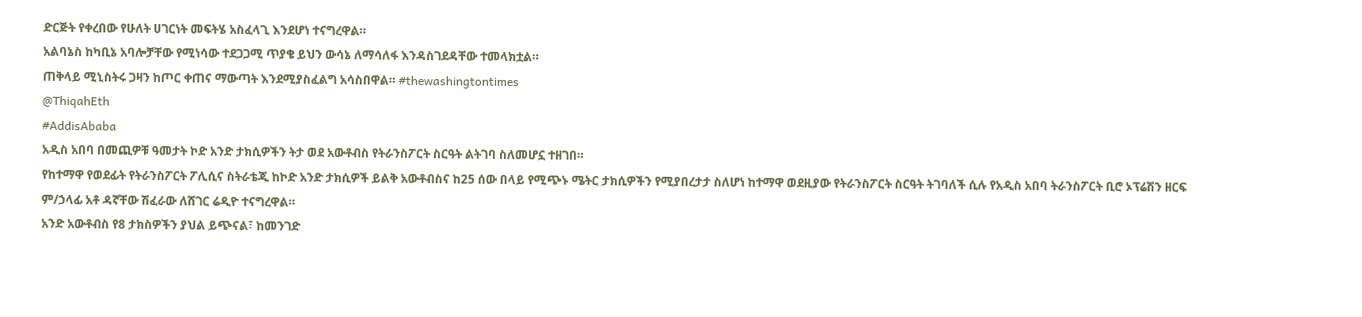ድርጅት የቀረበው የሁለት ሀገርነት መፍትሄ አስፈላጊ እንደሆነ ተናግረዋል።
አልባኔስ ከካቢኔ አባሎቻቸው የሚነሳው ተደጋጋሚ ጥያቄ ይህን ውሳኔ ለማሳለፋ እንዳስገደዳቸው ተመላክቷል።
ጠቅላይ ሚኒስትሩ ጋዛን ከጦር ቀጠና ማውጣት እንደሚያስፈልግ አሳስበዋል። #thewashingtontimes
@ThiqahEth
#AddisAbaba
አዲስ አበባ በመጪዎቹ ዓመታት ኮድ አንድ ታክሲዎችን ትታ ወደ አውቶብስ የትራንስፖርት ስርዓት ልትገባ ስለመሆኗ ተዘገበ።
የከተማዋ የወደፊት የትራንስፖርት ፖሊሲና ስትራቴጂ ከኮድ አንድ ታክሲዎች ይልቅ አውቶብስና ከ25 ሰው በላይ የሚጭኑ ሜትር ታክሲዎችን የሚያበረታታ ስለሆነ ከተማዋ ወደዚያው የትራንስፖርት ስርዓት ትገባለች ሲሉ የአዲስ አበባ ትራንስፖርት ቢሮ ኦፕሬሽን ዘርፍ ም/ኃላፊ አቶ ዳኛቸው ሽፈራው ለሸገር ሬዲዮ ተናግረዋል።
አንድ አውቶብስ የ8 ታክስዎችን ያህል ይጭናል፣ ከመንገድ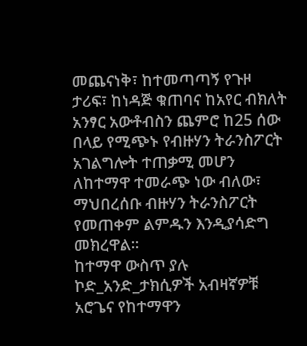መጨናነቅ፣ ከተመጣጣኝ የጉዞ ታሪፍ፣ ከነዳጅ ቁጠባና ከአየር ብክለት አንፃር አውቶብስን ጨምሮ ከ25 ሰው በላይ የሚጭኑ የብዙሃን ትራንስፖርት አገልግሎት ተጠቃሚ መሆን ለከተማዋ ተመራጭ ነው ብለው፣ ማህበረሰቡ ብዙሃን ትራንስፖርት የመጠቀም ልምዱን እንዲያሳድግ መክረዋል።
ከተማዋ ውስጥ ያሉ ኮድ_አንድ_ታክሲዎች አብዛኛዎቹ አሮጌና የከተማዋን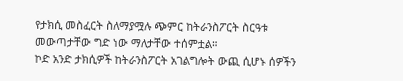የታክሲ መስፈርት ስለማያሟሉ ጭምር ከትራንስፖርት ስርዓቱ መውጣታቸው ግድ ነው ማለታቸው ተሰምቷል።
ኮድ አንድ ታክሲዎች ከትራንስፖርት አገልግሎት ውጪ ሲሆኑ ሰዎችን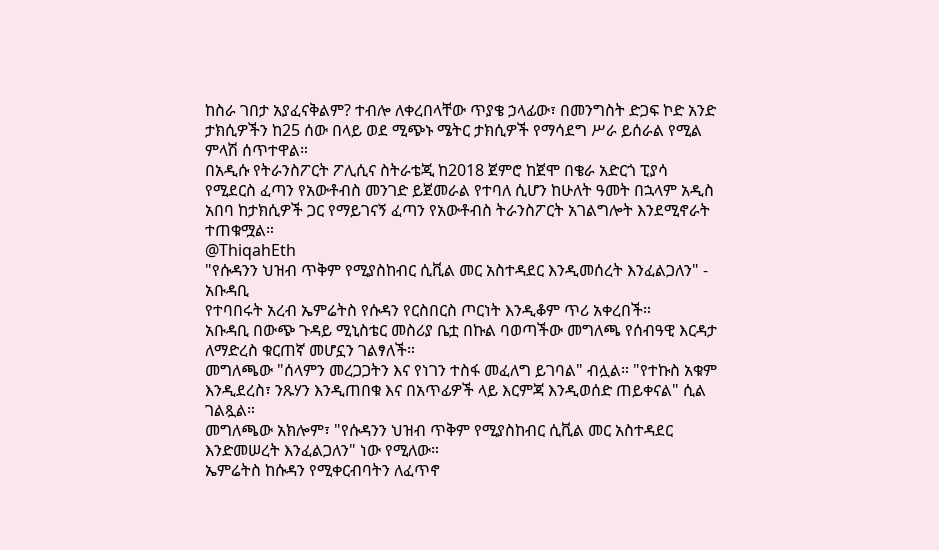ከስራ ገበታ አያፈናቅልም? ተብሎ ለቀረበላቸው ጥያቄ ኃላፊው፣ በመንግስት ድጋፍ ኮድ አንድ ታክሲዎችን ከ25 ሰው በላይ ወደ ሚጭኑ ሜትር ታክሲዎች የማሳደግ ሥራ ይሰራል የሚል ምላሽ ሰጥተዋል።
በአዲሱ የትራንስፖርት ፖሊሲና ስትራቴጂ ከ2018 ጀምሮ ከጀሞ በቄራ አድርጎ ፒያሳ የሚደርስ ፈጣን የአውቶብስ መንገድ ይጀመራል የተባለ ሲሆን ከሁለት ዓመት በኋላም አዲስ አበባ ከታክሲዎች ጋር የማይገናኝ ፈጣን የአውቶብስ ትራንስፖርት አገልግሎት እንደሚኖራት ተጠቁሟል።
@ThiqahEth
"የሱዳንን ህዝብ ጥቅም የሚያስከብር ሲቪል መር አስተዳደር እንዲመሰረት እንፈልጋለን" - አቡዳቢ
የተባበሩት አረብ ኤምሬትስ የሱዳን የርስበርስ ጦርነት እንዲቆም ጥሪ አቀረበች።
አቡዳቢ በውጭ ጉዳይ ሚኒስቴር መስሪያ ቤቷ በኩል ባወጣችው መግለጫ የሰብዓዊ እርዳታ ለማድረስ ቁርጠኛ መሆኗን ገልፃለች።
መግለጫው "ሰላምን መረጋጋትን እና የነገን ተስፋ መፈለግ ይገባል" ብሏል። "የተኩስ አቁም እንዲደረስ፣ ንጹሃን እንዲጠበቁ እና በአጥፊዎች ላይ እርምጃ እንዲወሰድ ጠይቀናል" ሲል ገልጿል።
መግለጫው አክሎም፣ "የሱዳንን ህዝብ ጥቅም የሚያስከብር ሲቪል መር አስተዳደር እንድመሠረት እንፈልጋለን" ነው የሚለው።
ኤምሬትስ ከሱዳን የሚቀርብባትን ለፈጥኖ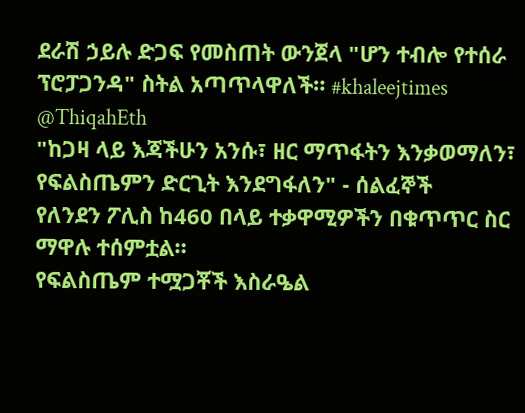ደራሽ ኃይሉ ድጋፍ የመስጠት ውንጀላ "ሆን ተብሎ የተሰራ ፕሮፓጋንዳ" ስትል አጣጥላዋለች። #khaleejtimes
@ThiqahEth
"ከጋዛ ላይ እጃችሁን አንሱ፣ ዘር ማጥፋትን እንቃወማለን፣ የፍልስጤምን ድርጊት እንደግፋለን" - ሰልፈኞች
የለንደን ፖሊስ ከ460 በላይ ተቃዋሚዎችን በቁጥጥር ስር ማዋሉ ተሰምቷል።
የፍልስጤም ተሟጋቾች እስራዔል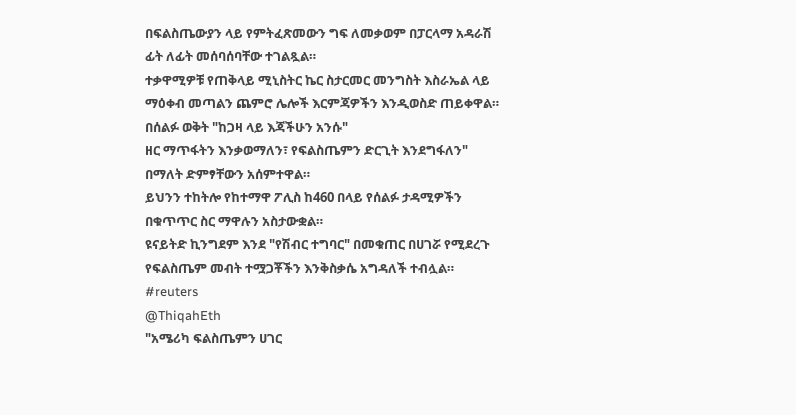በፍልስጤውያን ላይ የምትፈጽመውን ግፍ ለመቃወም በፓርላማ አዳራሽ ፊት ለፊት መሰባሰባቸው ተገልጿል።
ተቃዋሚዎቹ የጠቅላይ ሚኒስትር ኬር ስታርመር መንግስት እስራኤል ላይ ማዕቀብ መጣልን ጨምሮ ሌሎች እርምጃዎችን እንዲወስድ ጠይቀዋል።
በሰልፉ ወቅት "ከጋዛ ላይ እጃችሁን አንሱ"
ዘር ማጥፋትን እንቃወማለን፣ የፍልስጤምን ድርጊት እንደግፋለን" በማለት ድምፃቸውን አሰምተዋል።
ይህንን ተከትሎ የከተማዋ ፖሊስ ከ460 በላይ የሰልፉ ታዳሚዎችን በቁጥጥር ስር ማዋሉን አስታውቋል።
ዩናይትድ ኪንግደም እንደ "የሽብር ተግባር" በመቁጠር በሀገሯ የሚደረጉ የፍልስጤም መብት ተሟጋቾችን እንቅስቃሴ አግዳለች ተብሏል። #reuters
@ThiqahEth
"አሜሪካ ፍልስጤምን ሀገር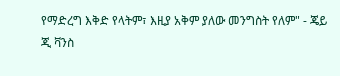የማድረግ እቅድ የላትም፣ እዚያ አቅም ያለው መንግስት የለም" - ጄይ ጂ ቫንስ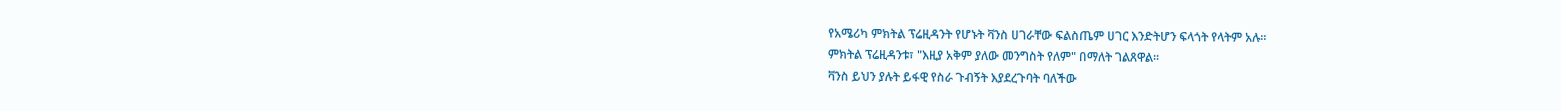የአሜሪካ ምክትል ፕሬዚዳንት የሆኑት ቫንስ ሀገራቸው ፍልስጤም ሀገር እንድትሆን ፍላጎት የላትም አሉ።
ምክትል ፕሬዚዳንቱ፣ "እዚያ አቅም ያለው መንግስት የለም" በማለት ገልጸዋል።
ቫንስ ይህን ያሉት ይፋዊ የስራ ጉብኝት እያደረጉባት ባለችው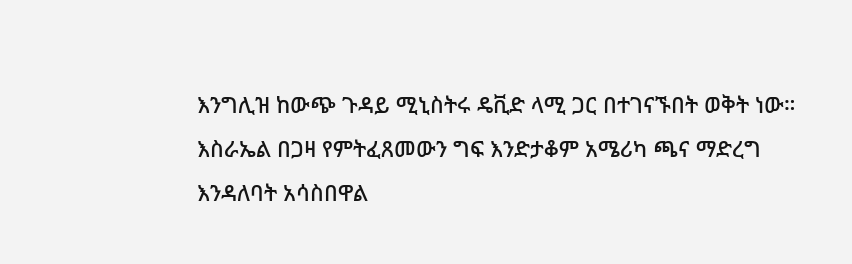እንግሊዝ ከውጭ ጉዳይ ሚኒስትሩ ዴቪድ ላሚ ጋር በተገናኙበት ወቅት ነው።
እስራኤል በጋዛ የምትፈጸመውን ግፍ እንድታቆም አሜሪካ ጫና ማድረግ እንዳለባት አሳስበዋል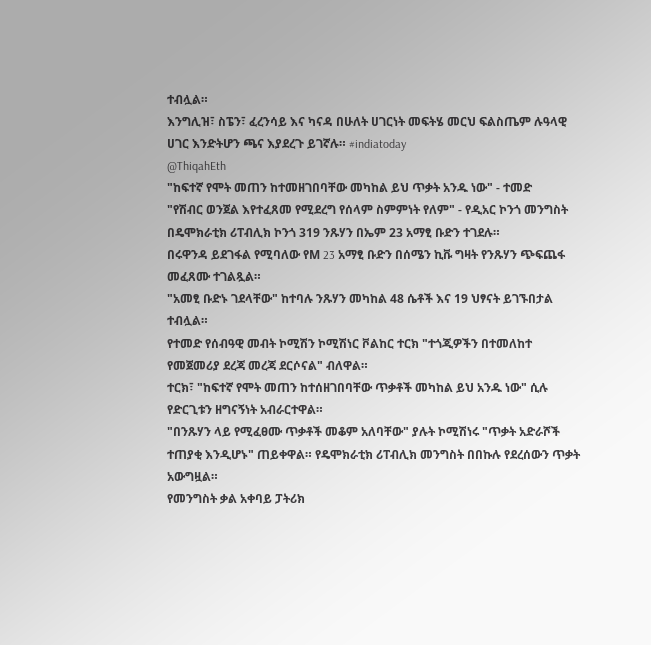ተብሏል።
እንግሊዝ፣ ስፔን፣ ፈረንሳይ እና ካናዳ በሁለት ሀገርነት መፍትሄ መርህ ፍልስጤም ሉዓላዊ ሀገር እንድትሆን ጫና እያደረጉ ይገኛሉ። #indiatoday
@ThiqahEth
"ከፍተኛ የሞት መጠን ከተመዘገበባቸው መካከል ይህ ጥቃት አንዱ ነው" - ተመድ
"የሽብር ወንጀል እየተፈጸመ የሚደረግ የሰላም ስምምነት የለም" - የዲአር ኮንጎ መንግስት
በዴሞክራቲክ ሪፐብሊክ ኮንጎ 319 ንጹሃን በኤም 23 አማፂ ቡድን ተገደሉ።
በሩዋንዳ ይደገፋል የሚባለው የM 23 አማፂ ቡድን በሰሜን ኪቩ ግዛት የንጹሃን ጭፍጨፋ መፈጸሙ ተገልጿል።
"አመፂ ቡድኑ ገደላቸው" ከተባሉ ንጹሃን መካከል 48 ሴቶች እና 19 ህፃናት ይገኙበታል ተብሏል።
የተመድ የሰብዓዊ መብት ኮሚሽን ኮሚሽነር ቮልከር ተርክ "ተጎጂዎችን በተመለከተ የመጀመሪያ ደረጃ መረጃ ደርሶናል" ብለዋል።
ተርክ፣ "ከፍተኛ የሞት መጠን ከተሰዘገበባቸው ጥቃቶች መካከል ይህ አንዱ ነው" ሲሉ የድርጊቱን ዘግናኝነት አብራርተዋል።
"በንጹሃን ላይ የሚፈፀሙ ጥቃቶች መቆም አለባቸው" ያሉት ኮሚሽነሩ "ጥቃት አድራሾች ተጠያቂ እንዲሆኑ" ጠይቀዋል። የዴሞክራቲክ ሪፐብሊክ መንግስት በበኩሉ የደረሰውን ጥቃት አውግዟል።
የመንግስት ቃል አቀባይ ፓትሪክ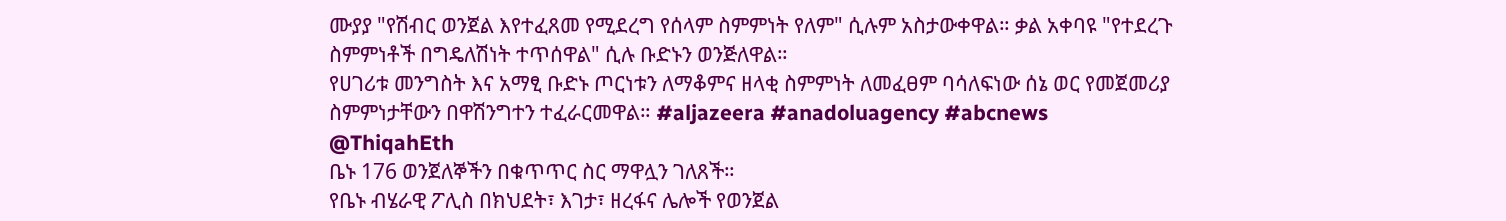ሙያያ "የሽብር ወንጀል እየተፈጸመ የሚደረግ የሰላም ስምምነት የለም" ሲሉም አስታውቀዋል። ቃል አቀባዩ "የተደረጉ ስምምነቶች በግዴለሽነት ተጥሰዋል" ሲሉ ቡድኑን ወንጅለዋል።
የሀገሪቱ መንግስት እና አማፂ ቡድኑ ጦርነቱን ለማቆምና ዘላቂ ስምምነት ለመፈፀም ባሳለፍነው ሰኔ ወር የመጀመሪያ ስምምነታቸውን በዋሽንግተን ተፈራርመዋል። #aljazeera #anadoluagency #abcnews
@ThiqahEth
ቤኑ 176 ወንጀለኞችን በቁጥጥር ስር ማዋሏን ገለጸች።
የቤኑ ብሄራዊ ፖሊስ በክህደት፣ እገታ፣ ዘረፋና ሌሎች የወንጀል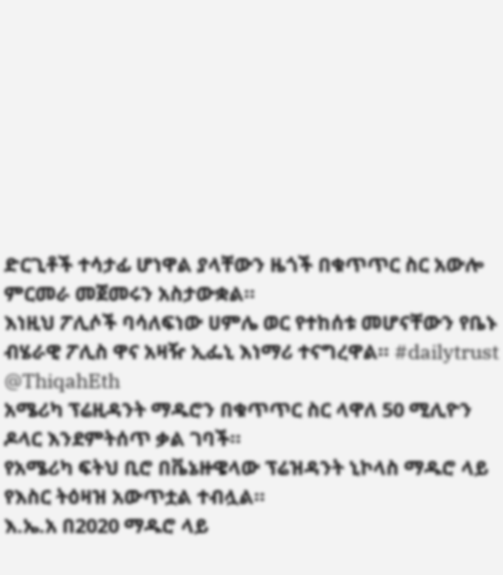ድርጊቶች ተሳታፊ ሆነዋል ያላቸውን ዜጎች በቁጥጥር ስር አውሎ ምርመራ መጀመሩን አስታውቋል።
እነዚህ ፖሊሶች ባሳለፍነው ሀምሌ ወር የተከሰቱ መሆናቸውን የቤኑ ብሄራዊ ፖሊስ ዋና አዛዥ ኢፌኒ እነማሪ ተናግረዋል። #dailytrust
@ThiqahEth
አሜሪካ ፕሬዚዳንት ማዱሮን በቁጥጥር ስር ላዋለ 50 ሚሊዮን ዶላር እንደምትሰጥ ቃል ገባች።
የአሜሪካ ፍትህ ቢሮ በቬኔዙዌላው ፕሬዝዳንት ኒኮላስ ማዱሮ ላይ የእስር ትዕዛዝ አውጥቷል ተብሏል።
እ.ኤ.አ በ2020 ማዱሮ ላይ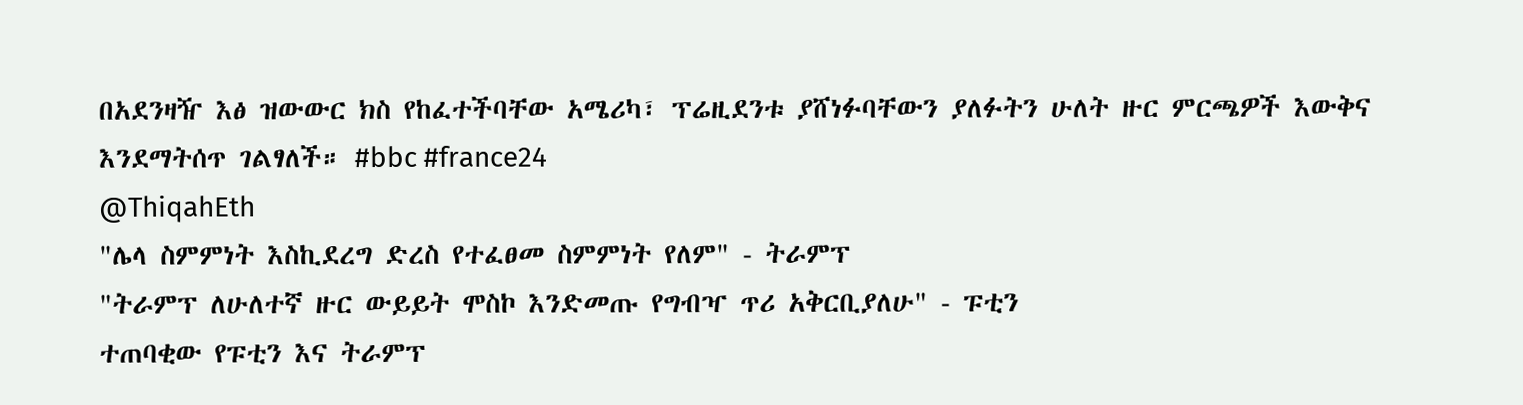በአደንዛዥ እፅ ዝውውር ክስ የከፈተችባቸው አሜሪካ፣ ፕሬዚደንቱ ያሸነፉባቸውን ያለፉትን ሁለት ዙር ምርጫዎች እውቅና እንደማትሰጥ ገልፃለች። #bbc #france24
@ThiqahEth
"ሌላ ስምምነት እስኪደረግ ድረስ የተፈፀመ ስምምነት የለም" - ትራምፕ
"ትራምፕ ለሁለተኛ ዙር ውይይት ሞስኮ እንድመጡ የግብዣ ጥሪ አቅርቢያለሁ" - ፑቲን
ተጠባቂው የፑቲን እና ትራምፕ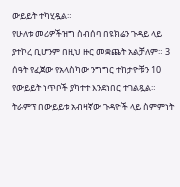ውይይት ተካሂዷል።
የሁለቱ መሪዎችዝግ ስብሰባ በዩክሬን ጉዳይ ላይ ያተኮረ ቢሆንም በዚህ ዙር መቋጨት አልቻለም። 3 ሰዓት የፈጀው የአላስካው ንግግር ተከታዮቹን 10 የውይይት ነጥቦች ያካተተ እንደነበር ተገልጿል።
ትራምፕ በውይይቱ አብዛኛው ጉዳዮች ላይ ስምምነት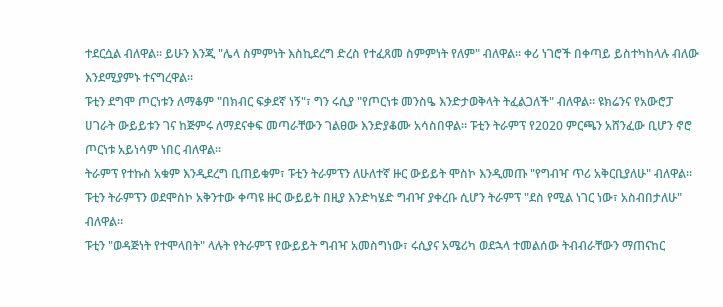ተደርሷል ብለዋል። ይሁን እንጂ "ሌላ ስምምነት እስኪደረግ ድረስ የተፈጸመ ስምምነት የለም" ብለዋል። ቀሪ ነገሮች በቀጣይ ይስተካከላሉ ብለው እንደሚያምኑ ተናግረዋል።
ፑቲን ደግሞ ጦርነቱን ለማቆም "በክብር ፍቃደኛ ነኝ"፣ ግን ሩሲያ "የጦርነቱ መንስዔ እንድታወቅላት ትፈልጋለች" ብለዋል። ዩክሬንና የአውሮፓ ሀገራት ውይይቱን ገና ከጅምሩ ለማደናቀፍ መጣራቸውን ገልፀው እንድያቆሙ አሳስበዋል። ፑቲን ትራምፕ የ2020 ምርጫን አሸንፈው ቢሆን ኖሮ ጦርነቱ አይነሳም ነበር ብለዋል።
ትራምፕ የተኩስ አቁም እንዲደረግ ቢጠይቁም፣ ፑቲን ትራምፕን ለሁለተኛ ዙር ውይይት ሞስኮ እንዲመጡ "የግብዣ ጥሪ አቅርቢያለሁ" ብለዋል። ፑቲን ትራምፕን ወደሞስኮ አቅንተው ቀጣዩ ዙር ውይይት በዚያ እንድካሄድ ግብዣ ያቀረቡ ሲሆን ትራምፕ "ደስ የሚል ነገር ነው፣ አስብበታለሁ" ብለዋል።
ፑቲን "ወዳጅነት የተሞላበት" ላሉት የትራምፕ የውይይት ግብዣ አመስግነው፣ ሩሲያና አሜሪካ ወደኋላ ተመልሰው ትብብራቸውን ማጠናከር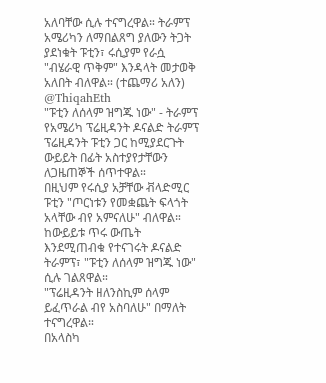አለባቸው ሲሉ ተናግረዋል። ትራምፕ አሜሪካን ለማበልጸግ ያለውን ትጋት ያደነቁት ፑቲን፣ ሩሲያም የራሷ "ብሄራዊ ጥቅም" እንዳላት መታወቅ አለበት ብለዋል። (ተጨማሪ አለን)
@ThiqahEth
"ፑቲን ለሰላም ዝግጁ ነው" - ትራምፕ
የአሜሪካ ፕሬዚዳንት ዶናልድ ትራምፕ ፕሬዚዳንት ፑቲን ጋር ከሚያደርጉት ውይይት በፊት አስተያየታቸውን ለጋዜጠኞች ሰጥተዋል።
በዚህም የሩሲያ አቻቸው ቭላድሚር ፑቲን "ጦርነቱን የመቋጨት ፍላጎት አላቸው ብየ አምናለሁ" ብለዋል።
ከውይይቱ ጥሩ ውጤት እንደሚጠብቁ የተናገሩት ዶናልድ ትራምፕ፣ "ፑቲን ለሰላም ዝግጁ ነው" ሲሉ ገልጸዋል።
"ፕሬዚዳንት ዘለንስኪም ሰላም ይፈጥራል ብየ አስባለሁ" በማለት ተናግረዋል።
በአላስካ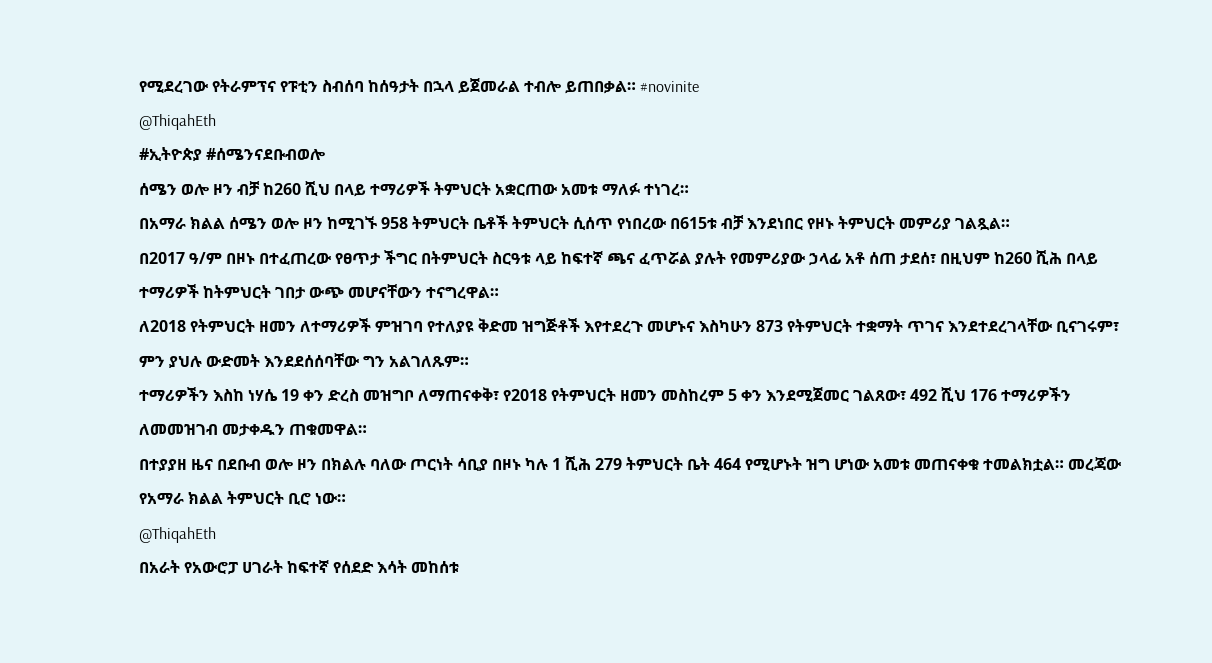የሚደረገው የትራምፕና የፑቲን ስብሰባ ከሰዓታት በኋላ ይጀመራል ተብሎ ይጠበቃል። #novinite
@ThiqahEth
#ኢትዮጵያ #ሰሜንናደቡብወሎ
ሰሜን ወሎ ዞን ብቻ ከ260 ሺህ በላይ ተማሪዎች ትምህርት አቋርጠው አመቱ ማለፉ ተነገረ።
በአማራ ክልል ሰሜን ወሎ ዞን ከሚገኙ 958 ትምህርት ቤቶች ትምህርት ሲሰጥ የነበረው በ615ቱ ብቻ እንደነበር የዞኑ ትምህርት መምሪያ ገልጿል።
በ2017 ዓ/ም በዞኑ በተፈጠረው የፀጥታ ችግር በትምህርት ስርዓቱ ላይ ከፍተኛ ጫና ፈጥሯል ያሉት የመምሪያው ኃላፊ አቶ ሰጠ ታደሰ፣ በዚህም ከ260 ሺሕ በላይ ተማሪዎች ከትምህርት ገበታ ውጭ መሆናቸውን ተናግረዋል።
ለ2018 የትምህርት ዘመን ለተማሪዎች ምዝገባ የተለያዩ ቅድመ ዝግጅቶች እየተደረጉ መሆኑና እስካሁን 873 የትምህርት ተቋማት ጥገና እንደተደረገላቸው ቢናገሩም፣ ምን ያህሉ ውድመት እንደደሰሰባቸው ግን አልገለጹም።
ተማሪዎችን እስከ ነሃሴ 19 ቀን ድረስ መዝግቦ ለማጠናቀቅ፣ የ2018 የትምህርት ዘመን መስከረም 5 ቀን እንደሚጀመር ገልጸው፣ 492 ሺህ 176 ተማሪዎችን ለመመዝገብ መታቀዱን ጠቁመዋል።
በተያያዘ ዜና በደቡብ ወሎ ዞን በክልሉ ባለው ጦርነት ሳቢያ በዞኑ ካሉ 1 ሺሕ 279 ትምህርት ቤት 464 የሚሆኑት ዝግ ሆነው አመቱ መጠናቀቁ ተመልክቷል። መረጃው የአማራ ክልል ትምህርት ቢሮ ነው።
@ThiqahEth
በአራት የአውሮፓ ሀገራት ከፍተኛ የሰደድ እሳት መከሰቱ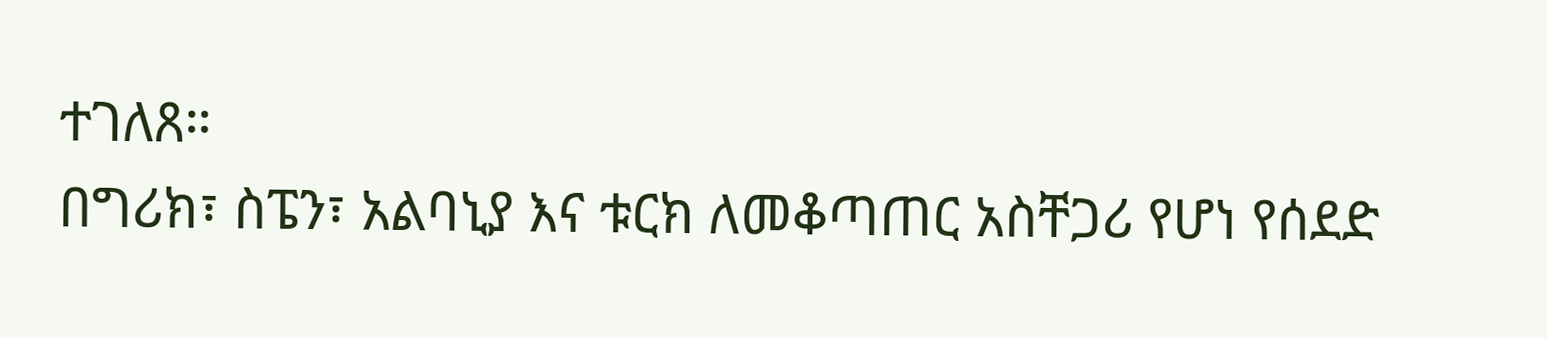ተገለጸ።
በግሪክ፣ ስፔን፣ አልባኒያ እና ቱርክ ለመቆጣጠር አስቸጋሪ የሆነ የሰደድ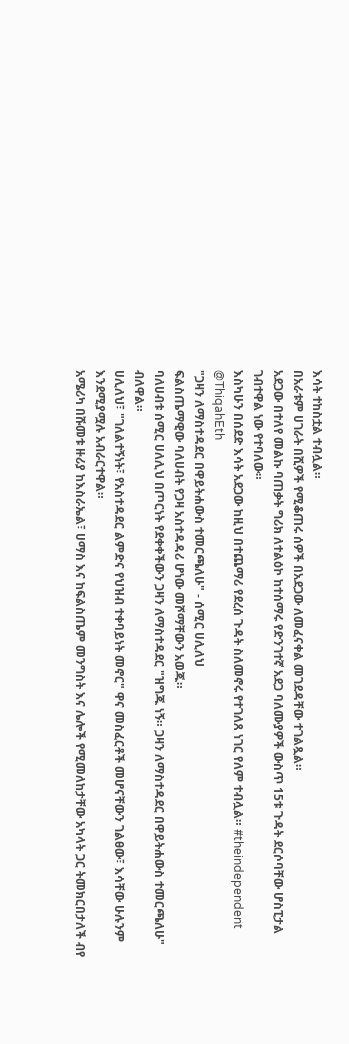እሳት ተከስቷል ተብሏል።
በአራቱም ሀገራት በሺዎች የሚቆጠሩ ሰዎች በአደጋው ለመፈናቀል መገደዳቸው ተገልጿል።
አደጋው በተለየ መልኩ ባጠቃት ግሪክ ለተልዕኮ ከተሰማሩ የድንገተኛ አደጋ ባለሙያዎች ውስጥ 15ቱ ጉዳት ደርሶባቸው ሆስፒታል ገብተዋል ነው የተባለው።
እስካሁን በሰደድ እሳት አደጋው ከዚህ በተጨማሪ የደረሰ ጉዳት ስለመኖሩ የተገለጸ ነገር የለም ተብሏል። #theindependent
@ThiqahEth
"ጋዛን ለማስተዳደር በዋይትሐውስ ተመርጫለሁ" - ሰሚር ሀሊለህ
ፍልስጤማዊው ባለሀብት የጋዛ አስተዳዳሪ ሆነው መሾማቸውን አወጁ።
ባለሀብቱ ሰሚር ሀለሊህ በጦርነት የደቀቀችውን ጋዛን ለማስተዳደር "ዝግጁ ነኝ። ጋዛን ለማስተዳደር በዋይትሐውስ ተመርጫለሁ" ብለዋል።
ሀሊለህ፣ "ገለልተኝነት፣ የአስተዳደር ልምድና የህዝብ ተቀባይነት መኖር" ዋና መስፈርቶች መሆናቸውን ገልፀው፣ እሳቸው ሁሉንም እንደሚያሟሉ አብራርተዋል።
አሜሪካ በሹመቱ ዙሪያ ከእስራኤል፣ ሀማስ እና ከፍልስጤም መንግስት እና ሌሎች የሚመለከታቸው አካላት ጋር ትመክርበታለች ብየ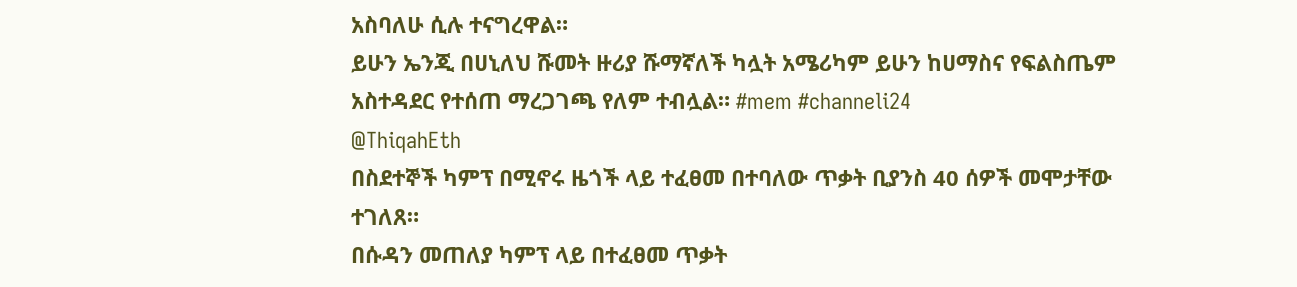አስባለሁ ሲሉ ተናግረዋል።
ይሁን ኤንጂ በሀኒለህ ሹመት ዙሪያ ሹማኛለች ካሏት አሜሪካም ይሁን ከሀማስና የፍልስጤም አስተዳደር የተሰጠ ማረጋገጫ የለም ተብሏል። #mem #channeli24
@ThiqahEth
በስደተኞች ካምፕ በሚኖሩ ዜጎች ላይ ተፈፀመ በተባለው ጥቃት ቢያንስ 40 ሰዎች መሞታቸው ተገለጸ።
በሱዳን መጠለያ ካምፕ ላይ በተፈፀመ ጥቃት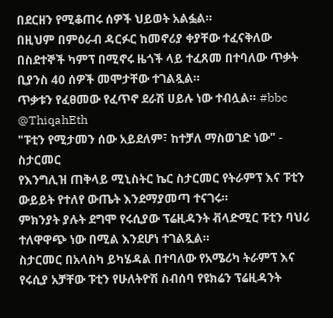በደርዘን የሚቆጠሩ ሰዎች ህይወት አልፏል።
በዚህም በምዕራብ ዳርፉር ከመኖሪያ ቀያቸው ተፈናቅለው በስደተኞች ካምፕ በሚኖሩ ዜጎች ላይ ተፈጸመ በተባለው ጥቃት ቢያንስ 40 ሰዎች መሞታቸው ተገልጿል።
ጥቃቱን የፈፀመው የፈጥኖ ደራሽ ሀይሉ ነው ተብሏል። #bbc
@ThiqahEth
"ፑቲን የሚታመን ሰው አይደለም፣ ከተቻለ ማስወገድ ነው" - ስታርመር
የእንግሊዝ ጠቅላይ ሚኒስትር ኬር ስታርመር የትራምፕ እና ፑቲን ውይይት የተለየ ውጤት እንደማያመጣ ተናገሩ።
ምክንያት ያሉት ደግሞ የሩሲያው ፕሬዚዳንት ቭላድሚር ፑቲን ባህሪ ተለዋዋጭ ነው በሚል እንደሆነ ተገልጿል።
ስታርመር በአላስካ ይካሄዳል በተባለው የአሜሪካ ትራምፕ እና የሩሲያ አቻቸው ፑቲን የሁለትዮሽ ስብሰባ የዩክሬን ፕሬዚዳንት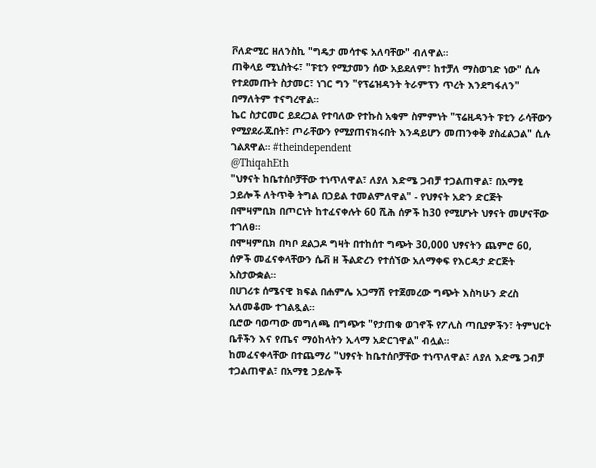ቮለድሚር ዘለንስኪ "ግዴታ መሳተፍ አለባቸው" ብለዋል።
ጠቅላይ ሚኒስትሩ፣ "ፑቲን የሚታመን ሰው አይደለም፣ ከተቻለ ማስወገድ ነው" ሲሉ የተደመጡት ስታመር፣ ነገር ግን "የፕሬዝዳንት ትራምፕን ጥረት እንደግፋለን" በማለትም ተናግረዋል።
ኬር ስታርመር ይደረጋል የተባለው የተኩስ አቁም ስምምነት "ፕሬዚዳንት ፑቲን ራሳቸውን የሚያደራጁበት፣ ጦራቸውን የሚያጠናክሩበት እንዳይሆን መጠንቀቅ ያስፈልጋል" ሲሉ ገልጸዋል። #theindependent
@ThiqahEth
"ህፃናት ከቤተሰቦቻቸው ተነጥለዋል፣ ለያለ እድሜ ጋብቻ ተጋልጠዋል፣ በአማፂ ኃይሎች ለትጥቅ ትግል በኃይል ተመልምለዋል" - የህፃናት አድን ድርጅት
በሞዛምቢክ በጦርነት ከተፈናቀሉት 60 ሺሕ ሰዎች ከ30 የሚሆኑት ህፃናት መሆናቸው ተገለፀ።
በሞዛምቢክ በካቦ ደልጋዶ ግዛት በተከሰተ ግጭት 30,000 ህፃናትን ጨምሮ 60, ሰዎች መፈናቀላቸውን ሴቭ ዘ ችልድረን የተሰኘው አለማቀፍ የእርዳታ ድርጅት አስታውቋል።
በሀገሪቱ ሰሜናዊ ክፍል በሐምሌ አጋማሽ የተጀመረው ግጭት እስካሁን ድረስ አለመቆሙ ተገልጿል።
ቢሮው ባወጣው መግለጫ በግጭቱ "የታጠቁ ወገኖች የፖሊስ ጣቢያዎችን፣ ትምህርት ቤቶችን እና የጤና ማዕከላትን ኢላማ አድርገዋል" ብሏል።
ከመፈናቀላቸው በተጨማሪ "ህፃናት ከቤተሰቦቻቸው ተነጥለዋል፣ ለያለ እድሜ ጋብቻ ተጋልጠዋል፣ በአማፂ ኃይሎች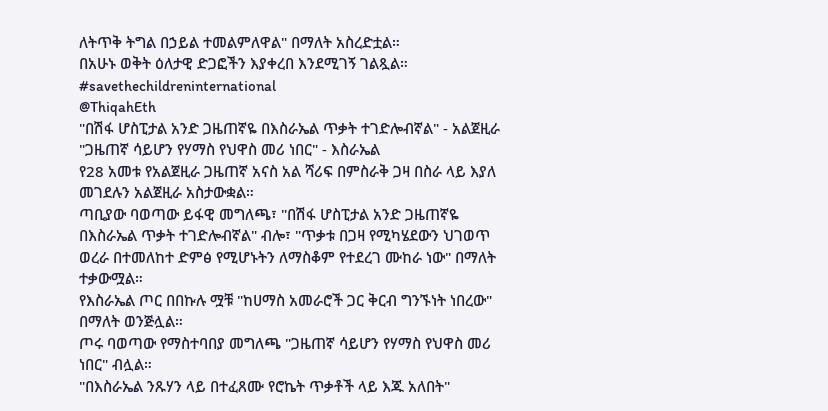ለትጥቅ ትግል በኃይል ተመልምለዋል" በማለት አስረድቷል።
በአሁኑ ወቅት ዕለታዊ ድጋፎችን እያቀረበ እንደሚገኝ ገልጿል። #savethechildreninternational
@ThiqahEth
"በሽፋ ሆስፒታል አንድ ጋዜጠኛዬ በእስራኤል ጥቃት ተገድሎብኛል" - አልጀዚራ
"ጋዜጠኛ ሳይሆን የሃማስ የህዋስ መሪ ነበር" - እስራኤል
የ28 አመቱ የአልጀዚራ ጋዜጠኛ አናስ አል ሻሪፍ በምስራቅ ጋዛ በስራ ላይ እያለ መገደሉን አልጀዚራ አስታውቋል።
ጣቢያው ባወጣው ይፋዊ መግለጫ፣ "በሽፋ ሆስፒታል አንድ ጋዜጠኛዬ በእስራኤል ጥቃት ተገድሎብኛል" ብሎ፣ "ጥቃቱ በጋዛ የሚካሄደውን ህገወጥ ወረራ በተመለከተ ድምፅ የሚሆኑትን ለማስቆም የተደረገ ሙከራ ነው" በማለት ተቃውሟል።
የእስራኤል ጦር በበኩሉ ሟቹ "ከሀማስ አመራሮች ጋር ቅርብ ግንኙነት ነበረው" በማለት ወንጅሏል።
ጦሩ ባወጣው የማስተባበያ መግለጫ "ጋዜጠኛ ሳይሆን የሃማስ የህዋስ መሪ ነበር" ብሏል።
"በእስራኤል ንጹሃን ላይ በተፈጸሙ የሮኬት ጥቃቶች ላይ እጁ አለበት"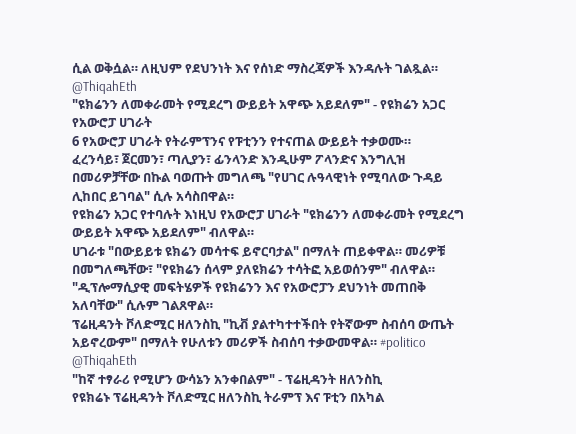ሲል ወቅሷል። ለዚህም የደህንነት እና የሰነድ ማስረጃዎች እንዳሉት ገልጿል።
@ThiqahEth
"ዩክሬንን ለመቀራመት የሚደረግ ውይይት አዋጭ አይደለም" - የዩክሬን አጋር የአውሮፓ ሀገራት
6 የአውሮፓ ሀገራት የትራምፕንና የፑቲንን የተናጠል ውይይት ተቃወሙ።
ፈረንሳይ፣ ጀርመን፣ ጣሊያን፣ ፊንላንድ እንዲሁም ፖላንድና እንግሊዝ በመሪዎቻቸው በኩል ባወጡት መግለጫ "የሀገር ሉዓላዊነት የሚባለው ጉዳይ ሊከበር ይገባል" ሲሉ አሳስበዋል።
የዩክሬን አጋር የተባሉት እነዚህ የአውሮፓ ሀገራት "ዩክሬንን ለመቀራመት የሚደረግ ውይይት አዋጭ አይደለም" ብለዋል።
ሀገራቱ "በውይይቱ ዩክሬን መሳተፍ ይኖርባታል" በማለት ጠይቀዋል። መሪዎቹ በመግለጫቸው፣ "የዩክሬን ሰላም ያለዩክሬን ተሳትፎ አይወሰንም" ብለዋል።
"ዲፕሎማሲያዊ መፍትሄዎች የዩክሬንን እና የአውሮፓን ደህንነት መጠበቅ አለባቸው" ሲሉም ገልጸዋል።
ፕሬዚዳንት ቮለድሚር ዘለንስኪ "ኪቭ ያልተካተተችበት የትኛውም ስብሰባ ውጤት አይኖረውም" በማለት የሁለቱን መሪዎች ስብሰባ ተቃውመዋል። #politico
@ThiqahEth
"ከኛ ተፃራሪ የሚሆን ውሳኔን አንቀበልም" - ፕሬዚዳንት ዘለንስኪ
የዩክሬኑ ፕሬዚዳንት ቮለድሚር ዘለንስኪ ትራምፕ እና ፑቲን በአካል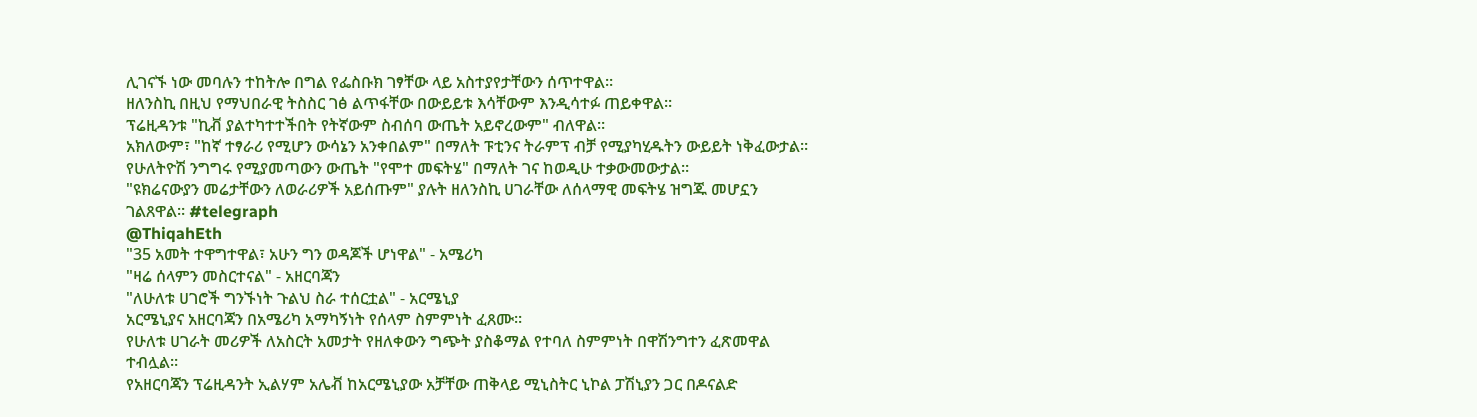ሊገናኙ ነው መባሉን ተከትሎ በግል የፌስቡክ ገፃቸው ላይ አስተያየታቸውን ሰጥተዋል።
ዘለንስኪ በዚህ የማህበራዊ ትስስር ገፅ ልጥፋቸው በውይይቱ እሳቸውም እንዲሳተፉ ጠይቀዋል።
ፕሬዚዳንቱ "ኪቭ ያልተካተተችበት የትኛውም ስብሰባ ውጤት አይኖረውም" ብለዋል።
አክለውም፣ "ከኛ ተፃራሪ የሚሆን ውሳኔን አንቀበልም" በማለት ፑቲንና ትራምፕ ብቻ የሚያካሂዱትን ውይይት ነቅፈውታል።
የሁለትዮሽ ንግግሩ የሚያመጣውን ውጤት "የሞተ መፍትሄ" በማለት ገና ከወዲሁ ተቃውመውታል።
"ዩክሬናውያን መሬታቸውን ለወራሪዎች አይሰጡም" ያሉት ዘለንስኪ ሀገራቸው ለሰላማዊ መፍትሄ ዝግጁ መሆኗን ገልጸዋል። #telegraph
@ThiqahEth
"35 አመት ተዋግተዋል፣ አሁን ግን ወዳጆች ሆነዋል" - አሜሪካ
"ዛሬ ሰላምን መስርተናል" - አዘርባጃን
"ለሁለቱ ሀገሮች ግንኙነት ጉልህ ስራ ተሰርቷል" - አርሜኒያ
አርሜኒያና አዘርባጃን በአሜሪካ አማካኝነት የሰላም ስምምነት ፈጸሙ።
የሁለቱ ሀገራት መሪዎች ለአስርት አመታት የዘለቀውን ግጭት ያስቆማል የተባለ ስምምነት በዋሽንግተን ፈጽመዋል ተብሏል።
የአዘርባጃን ፕሬዚዳንት ኢልሃም አሌቭ ከአርሜኒያው አቻቸው ጠቅላይ ሚኒስትር ኒኮል ፓሽኒያን ጋር በዶናልድ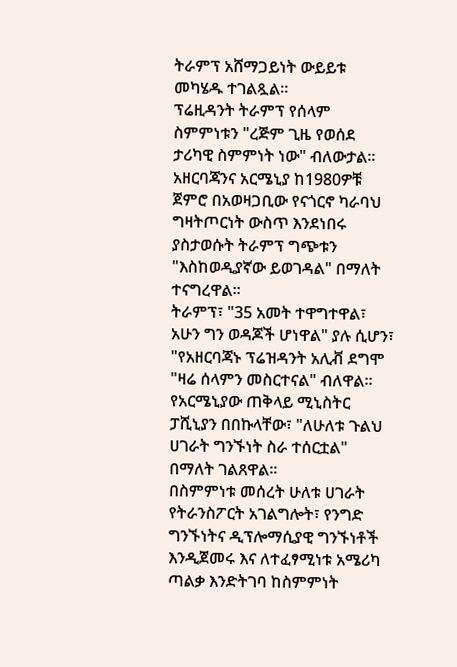ትራምፕ አሸማጋይነት ውይይቱ መካሄዱ ተገልጿል።
ፕሬዚዳንት ትራምፕ የሰላም ስምምነቱን "ረጅም ጊዜ የወሰደ ታሪካዊ ስምምነት ነው" ብለውታል።
አዘርባጃንና አርሜኒያ ከ1980ዎቹ ጀምሮ በአወዛጋቢው የናጎርኖ ካራባህ ግዛትጦርነት ውስጥ እንደነበሩ ያስታወሱት ትራምፕ ግጭቱን "እስከወዲያኛው ይወገዳል" በማለት ተናግረዋል።
ትራምፕ፣ "35 አመት ተዋግተዋል፣ አሁን ግን ወዳጆች ሆነዋል" ያሉ ሲሆን፣ "የአዘርባጃኑ ፕሬዝዳንት አሊቭ ደግሞ "ዛሬ ሰላምን መስርተናል" ብለዋል።
የአርሜኒያው ጠቅላይ ሚኒስትር ፓሺኒያን በበኩላቸው፣ "ለሁለቱ ጉልህ ሀገራት ግንኙነት ስራ ተሰርቷል" በማለት ገልጸዋል።
በስምምነቱ መሰረት ሁለቱ ሀገራት የትራንስፖርት አገልግሎት፣ የንግድ ግንኙነትና ዲፕሎማሲያዊ ግንኙነቶች እንዲጀመሩ እና ለተፈፃሚነቱ አሜሪካ ጣልቃ እንድትገባ ከስምምነት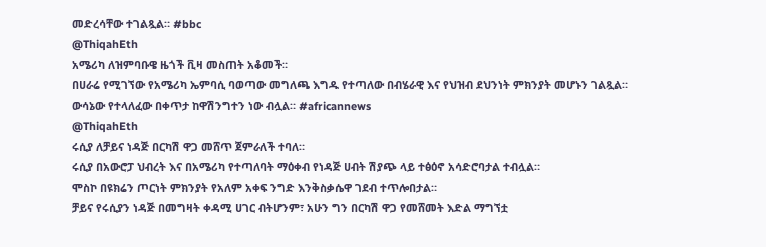መድረሳቸው ተገልጿል። #bbc
@ThiqahEth
አሜሪካ ለዝምባቡዌ ዜጎች ቪዛ መስጠት አቆመች።
በሀራሬ የሚገኘው የአሜሪካ ኤምባሲ ባወጣው መግለጫ እግዱ የተጣለው በብሄራዊ እና የህዝብ ደህንነት ምክንያት መሆኑን ገልጿል።
ውሳኔው የተላለፈው በቀጥታ ከዋሽንግተን ነው ብሏል። #africannews
@ThiqahEth
ሩሲያ ለቻይና ነዳጅ በርካሽ ዋጋ መሸጥ ጀምራለች ተባለ።
ሩሲያ በአውሮፓ ህብረት እና በአሜሪካ የተጣለባት ማዕቀብ የነዳጅ ሀብት ሽያጭ ላይ ተፅዕኖ አሳድሮባታል ተብሏል።
ሞስኮ በዩክሬን ጦርነት ምክንያት የአለም አቀፍ ንግድ እንቅስቃሴዋ ገደብ ተጥሎበታል።
ቻይና የሩሲያን ነዳጅ በመግዛት ቀዳሚ ሀገር ብትሆንም፣ አሁን ግን በርካሽ ዋጋ የመሸመት እድል ማግኘቷ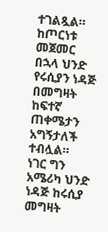ተገልጿል።
ከጦርነቱ መጀመር በኋላ ህንድ የሩሲያን ነዳጅ በመግዛት ከፍተኛ ጠቀሜታን አግኝታለች ተብሏል።
ነገር ግን አሜሪካ ህንድ ነዳጅ ከሩሲያ መግዛት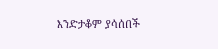እንድታቆም ያሳሰበች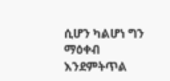ሲሆን ካልሆነ ግን ማዕቀብ እንደምትጥል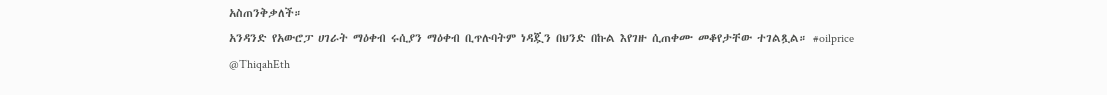አስጠንቅቃለች።
አንዳንድ የአውሮፓ ሀገራት ማዕቀብ ሩሲያን ማዕቀብ ቢጥሉባትም ነዳጇን በህንድ በኩል እየገዙ ሲጠቀሙ መቆየታቸው ተገልጿል። #oilprice
@ThiqahEth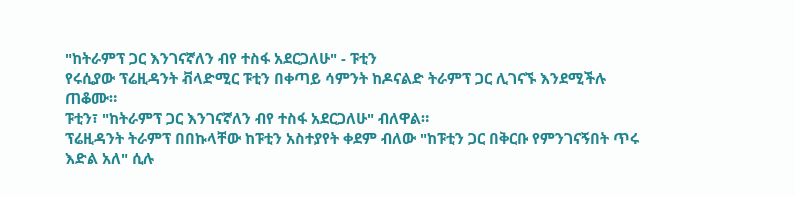"ከትራምፕ ጋር እንገናኛለን ብየ ተስፋ አደርጋለሁ" - ፑቲን
የሩሲያው ፕሬዚዳንት ቭላድሚር ፑቲን በቀጣይ ሳምንት ከዶናልድ ትራምፕ ጋር ሊገናኙ እንደሚችሉ ጠቆሙ።
ፑቲን፣ "ከትራምፕ ጋር እንገናኛለን ብየ ተስፋ አደርጋለሁ" ብለዋል።
ፕሬዚዳንት ትራምፕ በበኩላቸው ከፑቲን አስተያየት ቀደም ብለው "ከፑቲን ጋር በቅርቡ የምንገናኝበት ጥሩ እድል አለ" ሲሉ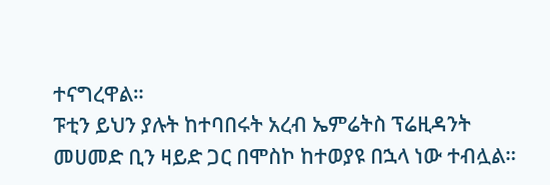ተናግረዋል።
ፑቲን ይህን ያሉት ከተባበሩት አረብ ኤምሬትስ ፕሬዚዳንት መሀመድ ቢን ዛይድ ጋር በሞስኮ ከተወያዩ በኋላ ነው ተብሏል።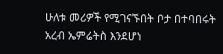ሁለቱ መሪዎች የሚገናኙበት ቦታ በተባበሩት አረብ ኤምሬትስ እንደሆነ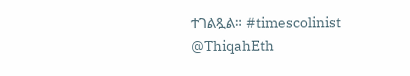ተገልጿል። #timescolinist
@ThiqahEth